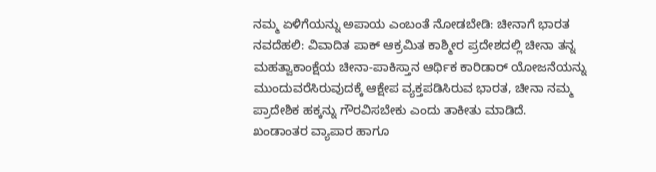ನಮ್ಮ ಏಳಿಗೆಯನ್ನು ಅಪಾಯ ಎಂಬಂತೆ ನೋಡಬೇಡಿ: ಚೀನಾಗೆ ಭಾರತ
ನವದೆಹಲಿ: ವಿವಾದಿತ ಪಾಕ್ ಆಕ್ರಮಿತ ಕಾಶ್ಮೀರ ಪ್ರದೇಶದಲ್ಲಿ ಚೀನಾ ತನ್ನ ಮಹತ್ವಾಕಾಂಕ್ಷೆಯ ಚೀನಾ-ಪಾಕಿಸ್ತಾನ ಆರ್ಥಿಕ ಕಾರಿಡಾರ್ ಯೋಜನೆಯನ್ನು ಮುಂದುವರೆಸಿರುವುದಕ್ಕೆ ಆಕ್ಷೇಪ ವ್ಯಕ್ತಪಡಿಸಿರುವ ಭಾರತ, ಚೀನಾ ನಮ್ಮ ಪ್ರಾದೇಶಿಕ ಹಕ್ಕನ್ನು ಗೌರವಿಸಬೇಕು ಎಂದು ತಾಕೀತು ಮಾಡಿದೆ.
ಖಂಡಾಂತರ ವ್ಯಾಪಾರ ಹಾಗೂ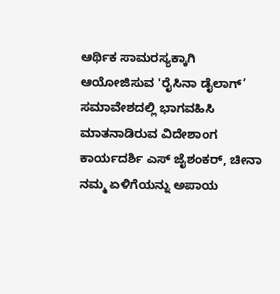ಆರ್ಥಿಕ ಸಾಮರಸ್ಯಕ್ಕಾಗಿ ಆಯೋಜಿಸುವ 'ರೈಸಿನಾ ಡೈಲಾಗ್’ ಸಮಾವೇಶದಲ್ಲಿ ಭಾಗವಹಿಸಿ ಮಾತನಾಡಿರುವ ವಿದೇಶಾಂಗ ಕಾರ್ಯದರ್ಶಿ ಎಸ್ ಜೈಶಂಕರ್, ಚೀನಾ ನಮ್ಮ ಏಳಿಗೆಯನ್ನು ಅಪಾಯ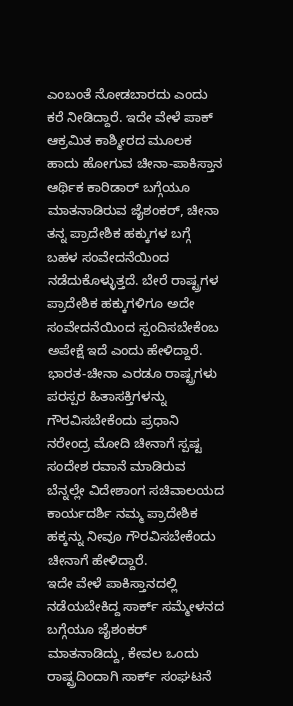ಎಂಬಂತೆ ನೋಡಬಾರದು ಎಂದು ಕರೆ ನೀಡಿದ್ದಾರೆ. ಇದೇ ವೇಳೆ ಪಾಕ್ ಆಕ್ರಮಿತ ಕಾಶ್ಮೀರದ ಮೂಲಕ ಹಾದು ಹೋಗುವ ಚೀನಾ-ಪಾಕಿಸ್ತಾನ ಆರ್ಥಿಕ ಕಾರಿಡಾರ್ ಬಗ್ಗೆಯೂ ಮಾತನಾಡಿರುವ ಜೈಶಂಕರ್, ಚೀನಾ ತನ್ನ ಪ್ರಾದೇಶಿಕ ಹಕ್ಕುಗಳ ಬಗ್ಗೆ ಬಹಳ ಸಂವೇದನೆಯಿಂದ ನಡೆದುಕೊಳ್ಳುತ್ತದೆ. ಬೇರೆ ರಾಷ್ಟ್ರಗಳ ಪ್ರಾದೇಶಿಕ ಹಕ್ಕುಗಳಿಗೂ ಅದೇ ಸಂವೇದನೆಯಿಂದ ಸ್ಪಂದಿಸಬೇಕೆಂಬ ಅಪೇಕ್ಷೆ ಇದೆ ಎಂದು ಹೇಳಿದ್ದಾರೆ.
ಭಾರತ-ಚೀನಾ ಎರಡೂ ರಾಷ್ಟ್ರಗಳು ಪರಸ್ಪರ ಹಿತಾಸಕ್ತಿಗಳನ್ನು ಗೌರವಿಸಬೇಕೆಂದು ಪ್ರಧಾನಿ ನರೇಂದ್ರ ಮೋದಿ ಚೀನಾಗೆ ಸ್ಪಷ್ಟ ಸಂದೇಶ ರವಾನೆ ಮಾಡಿರುವ ಬೆನ್ನಲ್ಲೇ ವಿದೇಶಾಂಗ ಸಚಿವಾಲಯದ ಕಾರ್ಯದರ್ಶಿ ನಮ್ಮ ಪ್ರಾದೇಶಿಕ ಹಕ್ಕನ್ನು ನೀವೂ ಗೌರವಿಸಬೇಕೆಂದು ಚೀನಾಗೆ ಹೇಳಿದ್ದಾರೆ.
ಇದೇ ವೇಳೆ ಪಾಕಿಸ್ತಾನದಲ್ಲಿ ನಡೆಯಬೇಕಿದ್ದ ಸಾರ್ಕ್ ಸಮ್ಮೇಳನದ ಬಗ್ಗೆಯೂ ಜೈಶಂಕರ್ ಮಾತನಾಡಿದ್ದು, ಕೇವಲ ಒಂದು ರಾಷ್ಟ್ರದಿಂದಾಗಿ ಸಾರ್ಕ್ ಸಂಘಟನೆ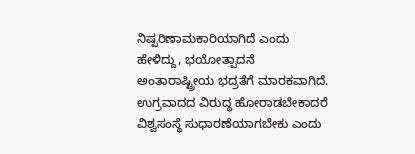ನಿಷ್ಪರಿಣಾಮಕಾರಿಯಾಗಿದೆ ಎಂದು ಹೇಳಿದ್ದು, ಭಯೋತ್ಪಾದನೆ ಅಂತಾರಾಷ್ಟ್ರೀಯ ಭದ್ರತೆಗೆ ಮಾರಕವಾಗಿದೆ. ಉಗ್ರವಾದದ ವಿರುದ್ಧ ಹೋರಾಡಬೇಕಾದರೆ ವಿಶ್ವಸಂಸ್ಥೆ ಸುಧಾರಣೆಯಾಗಬೇಕು ಎಂದು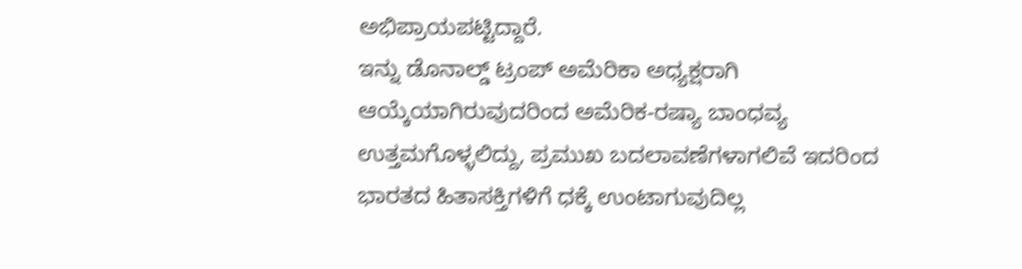ಅಭಿಪ್ರಾಯಪಟ್ಟಿದ್ದಾರೆ.
ಇನ್ನು ಡೊನಾಲ್ಡ್ ಟ್ರಂಪ್ ಅಮೆರಿಕಾ ಅಧ್ಯಕ್ಷರಾಗಿ ಆಯ್ಕೆಯಾಗಿರುವುದರಿಂದ ಅಮೆರಿಕ-ರಷ್ಯಾ ಬಾಂಧವ್ಯ ಉತ್ತಮಗೊಳ್ಳಲಿದ್ದು, ಪ್ರಮುಖ ಬದಲಾವಣೆಗಳಾಗಲಿವೆ ಇದರಿಂದ ಭಾರತದ ಹಿತಾಸಕ್ತಿಗಳಿಗೆ ಧಕ್ಕೆ ಉಂಟಾಗುವುದಿಲ್ಲ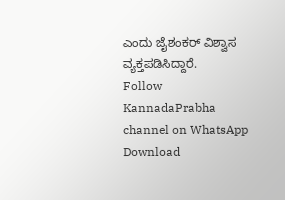ಎಂದು ಜೈಶಂಕರ್ ವಿಶ್ವಾಸ ವ್ಯಕ್ತಪಡಿಸಿದ್ದಾರೆ.
Follow KannadaPrabha channel on WhatsApp
Download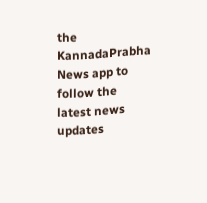the KannadaPrabha News app to follow the latest news updates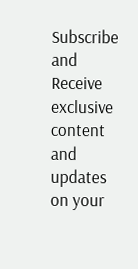Subscribe and Receive exclusive content and updates on your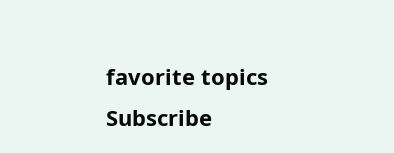favorite topics
Subscribe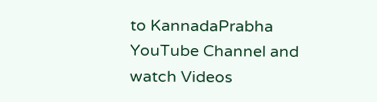to KannadaPrabha YouTube Channel and watch Videos